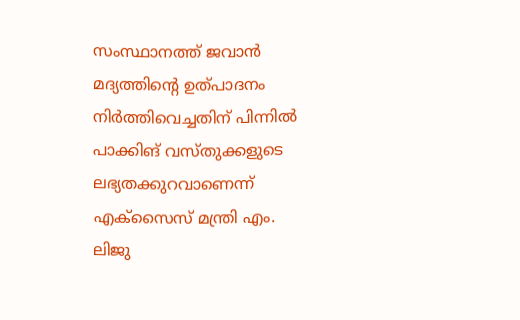സംസ്ഥാനത്ത് ജവാൻ മദ്യത്തിന്റെ ഉത്പാദനം നിർത്തിവെച്ചതിന് പിന്നിൽ പാക്കിങ് വസ്തുക്കളുടെ ലഭ്യതക്കുറവാണെന്ന് എക്സൈസ് മന്ത്രി എം. ലിജു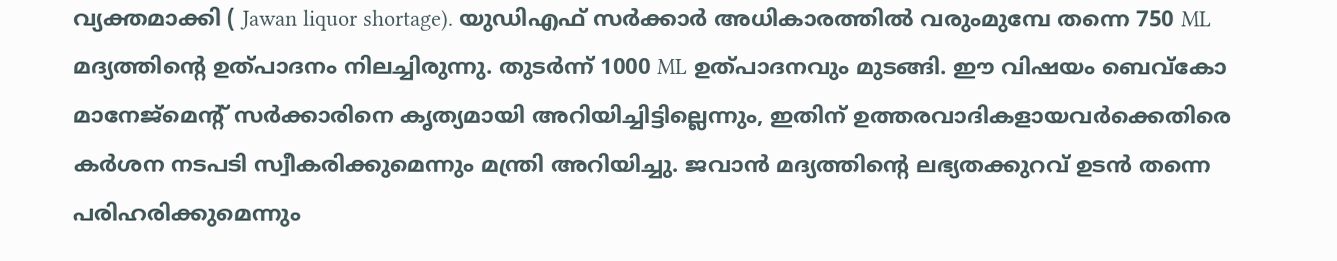വ്യക്തമാക്കി ( Jawan liquor shortage). യുഡിഎഫ് സർക്കാർ അധികാരത്തിൽ വരുംമുമ്പേ തന്നെ 750 ML മദ്യത്തിന്റെ ഉത്പാദനം നിലച്ചിരുന്നു. തുടർന്ന് 1000 ML ഉത്പാദനവും മുടങ്ങി. ഈ വിഷയം ബെവ്കോ മാനേജ്മെന്റ് സർക്കാരിനെ കൃത്യമായി അറിയിച്ചിട്ടില്ലെന്നും, ഇതിന് ഉത്തരവാദികളായവർക്കെതിരെ കർശന നടപടി സ്വീകരിക്കുമെന്നും മന്ത്രി അറിയിച്ചു. ജവാൻ മദ്യത്തിന്റെ ലഭ്യതക്കുറവ് ഉടൻ തന്നെ പരിഹരിക്കുമെന്നും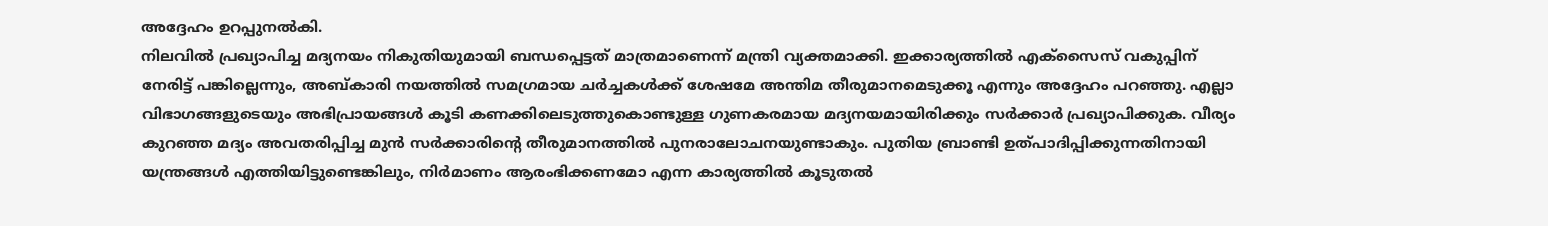അദ്ദേഹം ഉറപ്പുനൽകി.
നിലവിൽ പ്രഖ്യാപിച്ച മദ്യനയം നികുതിയുമായി ബന്ധപ്പെട്ടത് മാത്രമാണെന്ന് മന്ത്രി വ്യക്തമാക്കി. ഇക്കാര്യത്തിൽ എക്സൈസ് വകുപ്പിന് നേരിട്ട് പങ്കില്ലെന്നും, അബ്കാരി നയത്തിൽ സമഗ്രമായ ചർച്ചകൾക്ക് ശേഷമേ അന്തിമ തീരുമാനമെടുക്കൂ എന്നും അദ്ദേഹം പറഞ്ഞു. എല്ലാ വിഭാഗങ്ങളുടെയും അഭിപ്രായങ്ങൾ കൂടി കണക്കിലെടുത്തുകൊണ്ടുള്ള ഗുണകരമായ മദ്യനയമായിരിക്കും സർക്കാർ പ്രഖ്യാപിക്കുക. വീര്യം കുറഞ്ഞ മദ്യം അവതരിപ്പിച്ച മുൻ സർക്കാരിന്റെ തീരുമാനത്തിൽ പുനരാലോചനയുണ്ടാകും. പുതിയ ബ്രാണ്ടി ഉത്പാദിപ്പിക്കുന്നതിനായി യന്ത്രങ്ങൾ എത്തിയിട്ടുണ്ടെങ്കിലും, നിർമാണം ആരംഭിക്കണമോ എന്ന കാര്യത്തിൽ കൂടുതൽ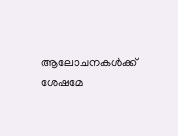ആലോചനകൾക്ക് ശേഷമേ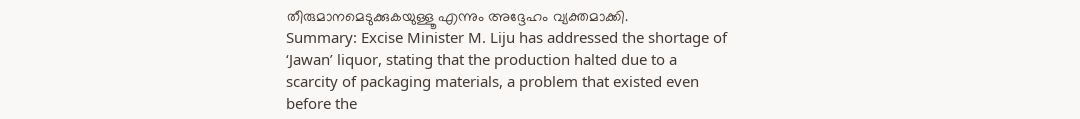തീരുമാനമെടുക്കുകയുള്ളൂ എന്നും അദ്ദേഹം വ്യക്തമാക്കി.
Summary: Excise Minister M. Liju has addressed the shortage of ‘Jawan’ liquor, stating that the production halted due to a scarcity of packaging materials, a problem that existed even before the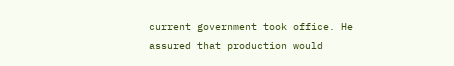current government took office. He assured that production would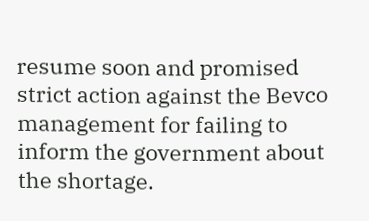resume soon and promised strict action against the Bevco management for failing to inform the government about the shortage.